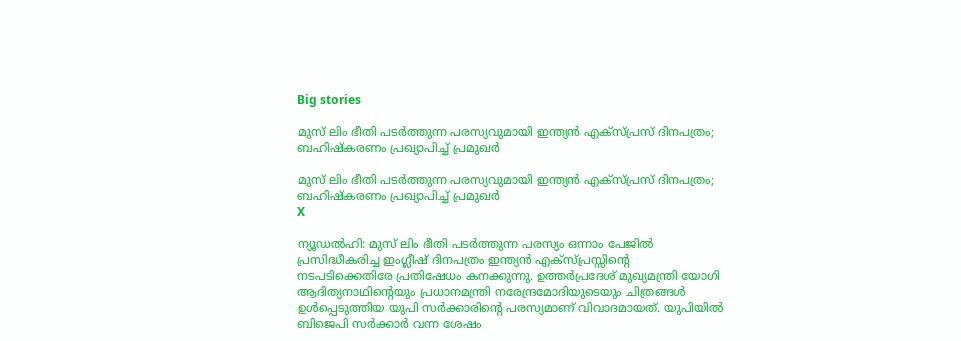Big stories

മുസ് ലിം ഭീതി പടര്‍ത്തുന്ന പരസ്യവുമായി ഇന്ത്യന്‍ എക്‌സ്പ്രസ് ദിനപത്രം; ബഹിഷ്‌കരണം പ്രഖ്യാപിച്ച് പ്രമുഖര്‍

മുസ് ലിം ഭീതി പടര്‍ത്തുന്ന പരസ്യവുമായി ഇന്ത്യന്‍ എക്‌സ്പ്രസ് ദിനപത്രം; ബഹിഷ്‌കരണം പ്രഖ്യാപിച്ച് പ്രമുഖര്‍
X

ന്യൂഡല്‍ഹി: മുസ് ലിം ഭീതി പടര്‍ത്തുന്ന പരസ്യം ഒന്നാം പേജില്‍ പ്രസിദ്ധീകരിച്ച ഇംഗ്ലീഷ് ദിനപത്രം ഇന്ത്യന്‍ എക്‌സ്പ്രസ്സിന്റെ നടപടിക്കെതിരേ പ്രതിഷേധം കനക്കുന്നു. ഉത്തര്‍പ്രദേശ് മുഖ്യമന്ത്രി യോഗി ആദിത്യനാഥിന്റെയും പ്രധാനമന്ത്രി നരേന്ദ്രമോദിയുടെയും ചിത്രങ്ങള്‍ ഉള്‍പ്പെടുത്തിയ യുപി സര്‍ക്കാരിന്റെ പരസ്യമാണ് വിവാദമായത്. യുപിയില്‍ ബിജെപി സര്‍ക്കാര്‍ വന്ന ശേഷം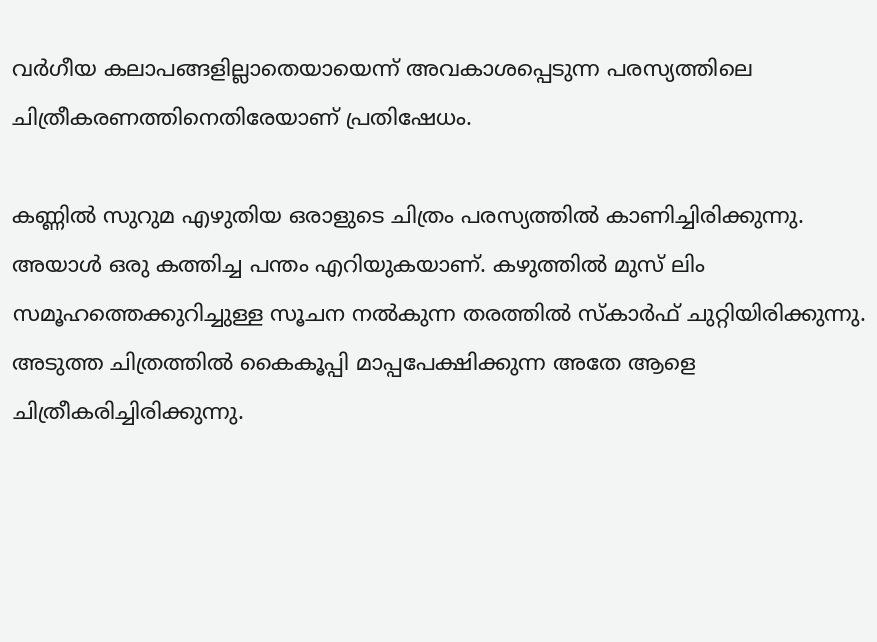വര്‍ഗീയ കലാപങ്ങളില്ലാതെയായെന്ന് അവകാശപ്പെടുന്ന പരസ്യത്തിലെ ചിത്രീകരണത്തിനെതിരേയാണ് പ്രതിഷേധം.

കണ്ണില്‍ സുറുമ എഴുതിയ ഒരാളുടെ ചിത്രം പരസ്യത്തില്‍ കാണിച്ചിരിക്കുന്നു. അയാള്‍ ഒരു കത്തിച്ച പന്തം എറിയുകയാണ്. കഴുത്തില്‍ മുസ് ലിം സമൂഹത്തെക്കുറിച്ചുള്ള സൂചന നല്‍കുന്ന തരത്തില്‍ സ്‌കാര്‍ഫ് ചുറ്റിയിരിക്കുന്നു. അടുത്ത ചിത്രത്തില്‍ കൈകൂപ്പി മാപ്പപേക്ഷിക്കുന്ന അതേ ആളെ ചിത്രീകരിച്ചിരിക്കുന്നു.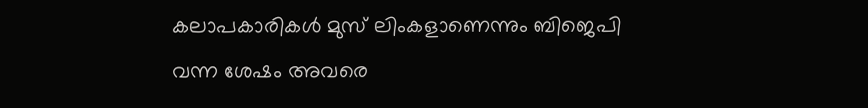കലാപകാരികള്‍ മുസ് ലിംകളാണെന്നും ബിജെപി വന്ന ശേഷം അവരെ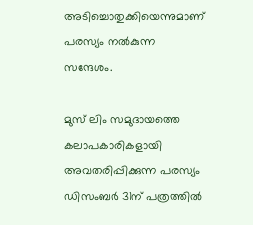അടിച്ചൊതുക്കിയെന്നുമാണ് പരസ്യം നല്‍കുന്ന സന്ദേശം.

മുസ് ലിം സമുദായത്തെ കലാപകാരികളായി അവതരിപ്പിക്കുന്ന പരസ്യം ഡിസംബര്‍ 31ന് പത്രത്തില്‍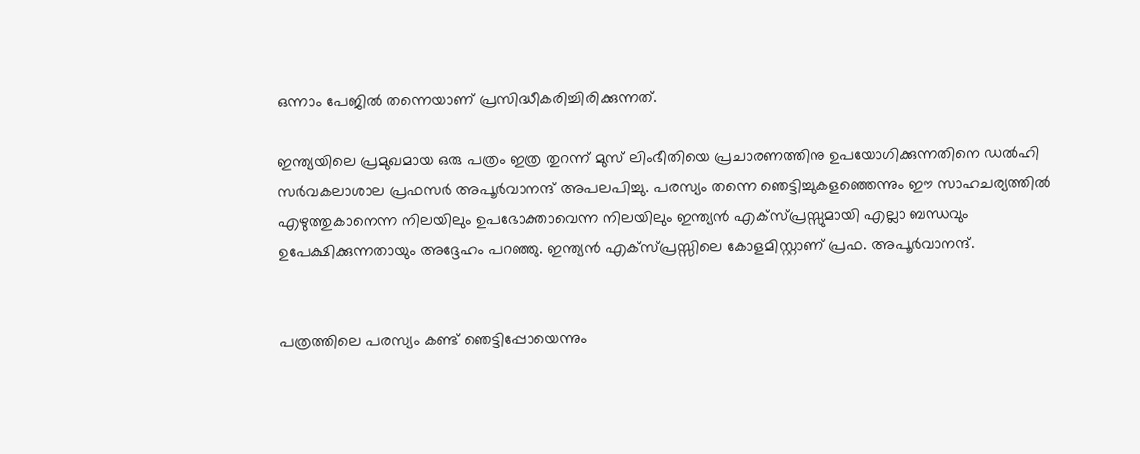ഒന്നാം പേജില്‍ തന്നെയാണ് പ്രസിദ്ധീകരിച്ചിരിക്കുന്നത്.

ഇന്ത്യയിലെ പ്രമുഖമായ ഒരു പത്രം ഇത്ര തുറന്ന് മുസ് ലിംഭീതിയെ പ്രചാരണത്തിനു ഉപയോഗിക്കുന്നതിനെ ഡല്‍ഹി സര്‍വകലാശാല പ്രഫസര്‍ അപൂര്‍വാനന്ദ് അപലപിച്ചു. പരസ്യം തന്നെ ഞെട്ടിച്ചുകളഞ്ഞെന്നും ഈ സാഹചര്യത്തില്‍ എഴുത്തുകാനെന്ന നിലയിലും ഉപഭോക്താവെന്ന നിലയിലും ഇന്ത്യന്‍ എക്‌സ്പ്രസ്സുമായി എല്ലാ ബന്ധവും ഉപേക്ഷിക്കുന്നതായും അദ്ദേഹം പറഞ്ഞു. ഇന്ത്യന്‍ എക്‌സ്പ്രസ്സിലെ കോളമിസ്റ്റാണ് പ്രഫ. അപൂര്‍വാനന്ദ്.


പത്രത്തിലെ പരസ്യം കണ്ട് ഞെട്ടിപ്പോയെന്നും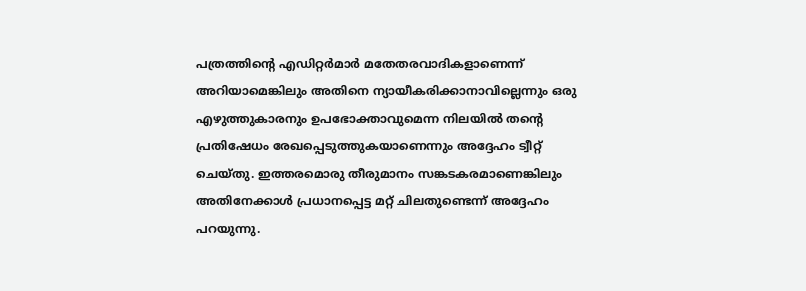പത്രത്തിന്റെ എഡിറ്റര്‍മാര്‍ മതേതരവാദികളാണെന്ന് അറിയാമെങ്കിലും അതിനെ ന്യായീകരിക്കാനാവില്ലെന്നും ഒരു എഴുത്തുകാരനും ഉപഭോക്താവുമെന്ന നിലയില്‍ തന്റെ പ്രതിഷേധം രേഖപ്പെടുത്തുകയാണെന്നും അദ്ദേഹം ട്വീറ്റ് ചെയ്തു. ഇത്തരമൊരു തീരുമാനം സങ്കടകരമാണെങ്കിലും അതിനേക്കാള്‍ പ്രധാനപ്പെട്ട മറ്റ് ചിലതുണ്ടെന്ന് അദ്ദേഹം പറയുന്നു.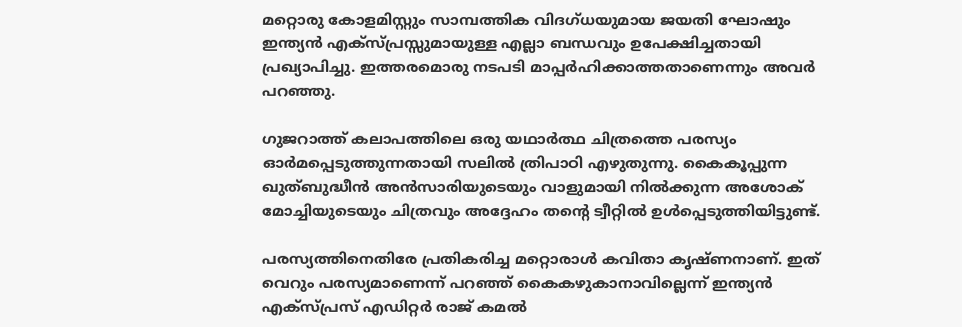മറ്റൊരു കോളമിസ്റ്റും സാമ്പത്തിക വിദഗ്ധയുമായ ജയതി ഘോഷും ഇന്ത്യന്‍ എക്‌സ്പ്രസ്സുമായുള്ള എല്ലാ ബന്ധവും ഉപേക്ഷിച്ചതായി പ്രഖ്യാപിച്ചു. ഇത്തരമൊരു നടപടി മാപ്പര്‍ഹിക്കാത്തതാണെന്നും അവര്‍ പറഞ്ഞു.

ഗുജറാത്ത് കലാപത്തിലെ ഒരു യഥാര്‍ത്ഥ ചിത്രത്തെ പരസ്യം ഓര്‍മപ്പെടുത്തുന്നതായി സലില്‍ ത്രിപാഠി എഴുതുന്നു. കൈകൂപ്പുന്ന ഖുത്ബുദ്ധീന്‍ അന്‍സാരിയുടെയും വാളുമായി നില്‍ക്കുന്ന അശോക് മോച്ചിയുടെയും ചിത്രവും അദ്ദേഹം തന്റെ ട്വീറ്റില്‍ ഉള്‍പ്പെടുത്തിയിട്ടുണ്ട്.

പരസ്യത്തിനെതിരേ പ്രതികരിച്ച മറ്റൊരാള്‍ കവിതാ കൃഷ്ണനാണ്. ഇത് വെറും പരസ്യമാണെന്ന് പറഞ്ഞ് കൈകഴുകാനാവില്ലെന്ന് ഇന്ത്യന്‍ എക്‌സ്പ്രസ് എഡിറ്റര്‍ രാജ് കമല്‍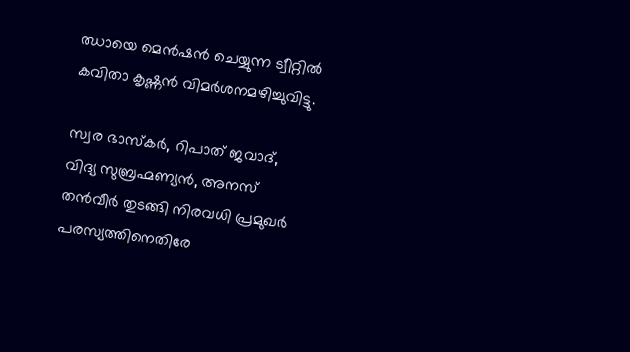ഝായെ മെന്‍ഷന്‍ ചെയ്യുന്ന ട്വീറ്റില്‍ കവിതാ കൃഷ്ണന്‍ വിമര്‍ശനമഴിച്ചുവിട്ടു.

സ്വര ഭാസ്‌കര്‍, റിപാത് ജവാദ്, വിദ്യ സുബ്രഹ്മണ്യന്‍, അനസ് തന്‍വീര്‍ തുടങ്ങി നിരവധി പ്രമുഖര്‍ പരസ്യത്തിനെതിരേ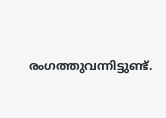രംഗത്തുവന്നിട്ടുണ്ട്.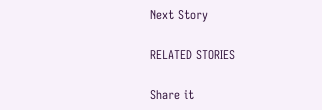Next Story

RELATED STORIES

Share it